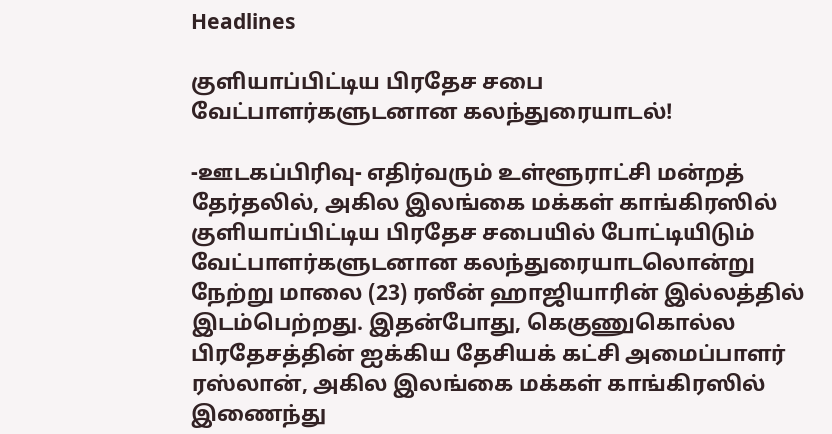Headlines

குளியாப்பிட்டிய பிரதேச சபை வேட்பாளர்களுடனான கலந்துரையாடல்!

-ஊடகப்பிரிவு- எதிர்வரும் உள்ளூராட்சி மன்றத் தேர்தலில், அகில இலங்கை மக்கள் காங்கிரஸில் குளியாப்பிட்டிய பிரதேச சபையில் போட்டியிடும் வேட்பாளர்களுடனான கலந்துரையாடலொன்று நேற்று மாலை (23) ரஸீன் ஹாஜியாரின் இல்லத்தில்  இடம்பெற்றது. இதன்போது, கெகுணுகொல்ல பிரதேசத்தின் ஐக்கிய தேசியக் கட்சி அமைப்பாளர் ரஸ்லான், அகில இலங்கை மக்கள் காங்கிரஸில் இணைந்து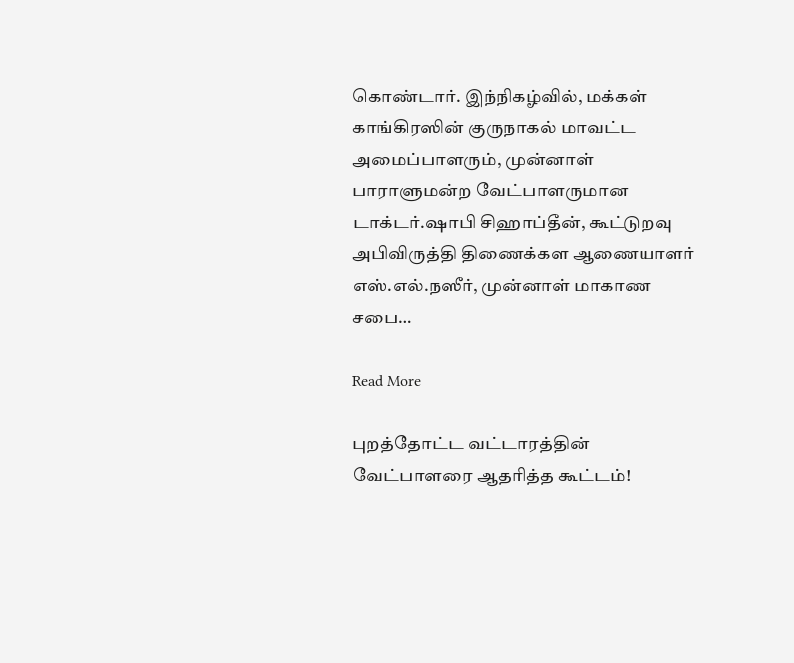கொண்டார். இந்நிகழ்வில், மக்கள் காங்கிரஸின் குருநாகல் மாவட்ட அமைப்பாளரும், முன்னாள் பாராளுமன்ற வேட்பாளருமான டாக்டர்.ஷாபி சிஹாப்தீன், கூட்டுறவு அபிவிருத்தி திணைக்கள ஆணையாளர் எஸ்.எல்.நஸீர், முன்னாள் மாகாண சபை…

Read More

புறத்தோட்ட வட்டாரத்தின் வேட்பாளரை ஆதரித்த கூட்டம்!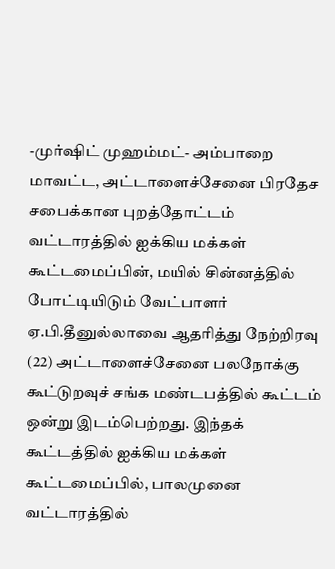-முர்ஷிட் முஹம்மட்- அம்பாறை மாவட்ட, அட்டாளைச்சேனை பிரதேச சபைக்கான புறத்தோட்டம் வட்டாரத்தில் ஐக்கிய மக்கள் கூட்டமைப்பின், மயில் சின்னத்தில் போட்டியிடும் வேட்பாளர் ஏ.பி.தீனுல்லாவை ஆதரித்து நேற்றிரவு (22) அட்டாளைச்சேனை பலநோக்கு கூட்டுறவுச் சங்க மண்டபத்தில் கூட்டம் ஒன்று இடம்பெற்றது. இந்தக் கூட்டத்தில் ஐக்கிய மக்கள் கூட்டமைப்பில், பாலமுனை வட்டாரத்தில்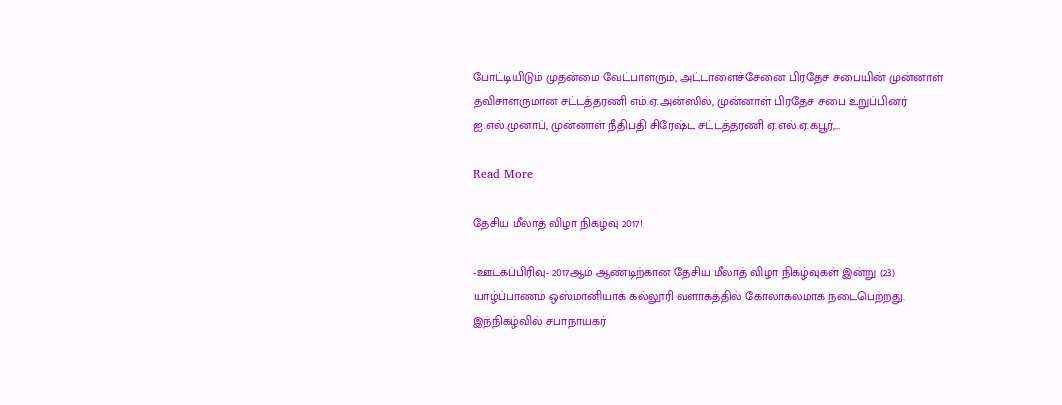போட்டியிடும் முதன்மை வேட்பாளரும், அட்டாளைச்சேனை பிரதேச சபையின் முன்னாள் தவிசாளருமான சட்டத்தரணி எம்.ஏ.அன்ஸில், முன்னாள் பிரதேச சபை உறுப்பினர் ஐ.எல்.முனாப், முன்னாள் நீதிபதி சிரேஷ்ட சட்டத்தரணி ஏ.எல்.ஏ.கபூர்,…

Read More

தேசிய மீலாத் விழா நிகழ்வு 2017!

-ஊடகப்பிரிவு- 2017ஆம் ஆண்டிற்கான தேசிய மீலாத் விழா நிகழ்வுகள் இன்று (23) யாழ்ப்பாணம் ஒஸ்மானியாக் கல்லூரி வளாகத்தில் கோலாகலமாக நடைபெற்றது. இந்நிகழ்வில் சபாநாயகர்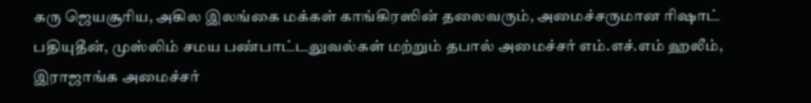கரு ஜெயசூரிய, அகில இலங்கை மக்கள் காங்கிரஸின் தலைவரும், அமைச்சருமான ரிஷாட் பதியுதீன், முஸ்லிம் சமய பண்பாட்டலுவல்கள் மற்றும் தபால் அமைச்சர் எம்.எச்.எம் ஹலீம், இராஜாங்க அமைச்சர்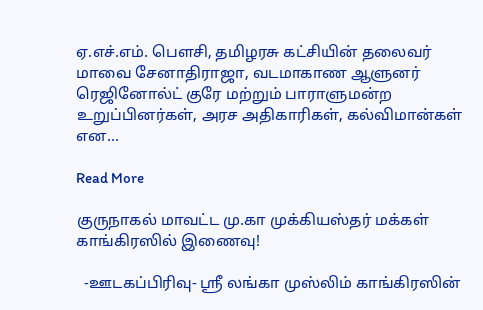ஏ.எச்.எம். பௌசி, தமிழரசு கட்சியின் தலைவர் மாவை சேனாதிராஜா, வடமாகாண ஆளுனர் ரெஜினோல்ட் குரே மற்றும் பாராளுமன்ற உறுப்பினர்கள், அரச அதிகாரிகள், கல்விமான்கள் என…

Read More

குருநாகல் மாவட்ட மு.கா முக்கியஸ்தர் மக்கள் காங்கிரஸில் இணைவு!

  -ஊடகப்பிரிவு- ஸ்ரீ லங்கா முஸ்லிம் காங்கிரஸின்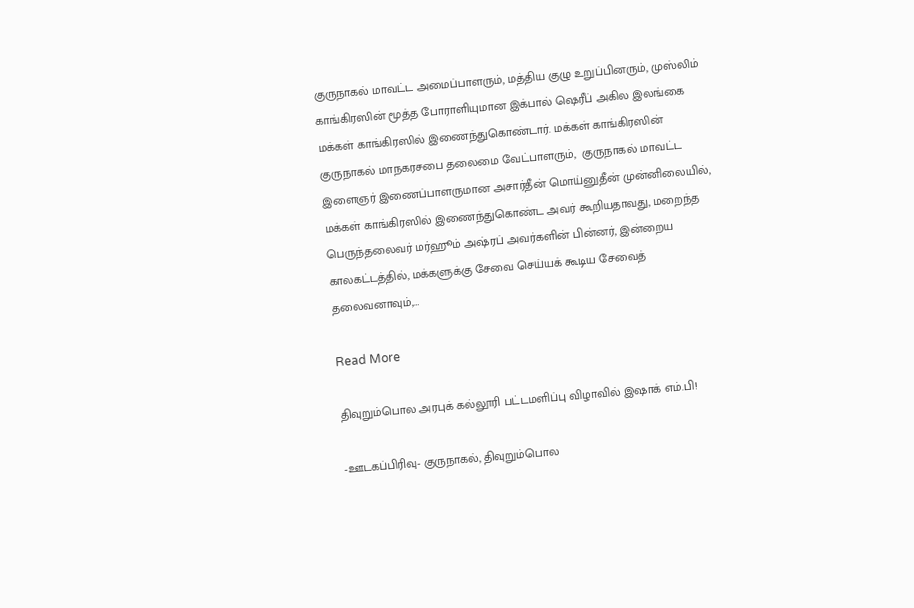குருநாகல் மாவட்ட அமைப்பாளரும், மத்திய குழு உறுப்பினரும், முஸ்லிம் காங்கிரஸின் மூத்த போராளியுமான இக்பால் ஷெரீப் அகில இலங்கை மக்கள் காங்கிரஸில் இணைந்துகொண்டார். மக்கள் காங்கிரஸின் குருநாகல் மாநகரசபை தலைமை வேட்பாளரும்,  குருநாகல் மாவட்ட இளைஞர் இணைப்பாளருமான அசார்தீன் மொய்னுதீன் முன்னிலையில், மக்கள் காங்கிரஸில் இணைந்துகொண்ட அவர் கூறியதாவது, மறைந்த பெருந்தலைவர் மர்ஹூம் அஷ்ரப் அவர்களின் பின்னர், இன்றைய காலகட்டத்தில், மக்களுக்கு சேவை செய்யக் கூடிய சேவைத் தலைவனாவும்,…

Read More

திவுறும்பொல அரபுக் கல்லூரி பட்டமளிப்பு விழாவில் இஷாக் எம்.பி!

-ஊடகப்பிரிவு- குருநாகல், திவுறும்பொல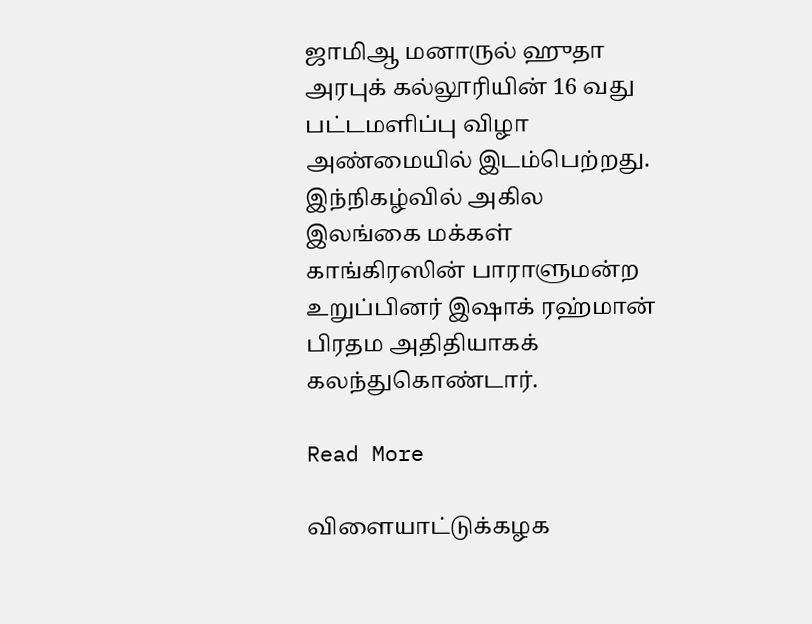ஜாமிஆ மனாருல் ஹுதா அரபுக் கல்லூரியின் 16 வது பட்டமளிப்பு விழா அண்மையில் இடம்பெற்றது. இந்நிகழ்வில் அகில இலங்கை மக்கள் காங்கிரஸின் பாராளுமன்ற உறுப்பினர் இஷாக் ரஹ்மான் பிரதம அதிதியாகக் கலந்துகொண்டார்.

Read More

விளையாட்டுக்கழக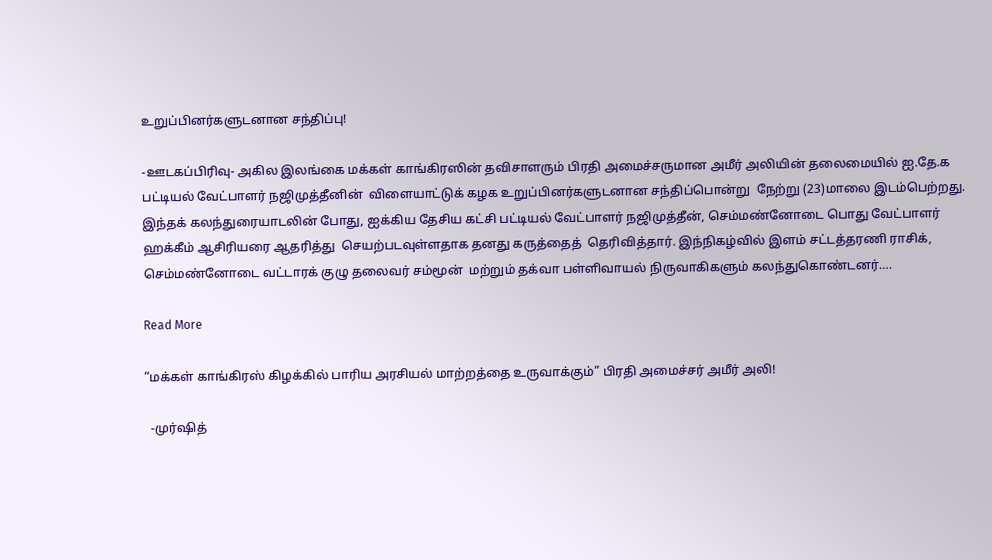உறுப்பினர்களுடனான சந்திப்பு!

-ஊடகப்பிரிவு- அகில இலங்கை மக்கள் காங்கிரஸின் தவிசாளரும் பிரதி அமைச்சருமான அமீர் அலியின் தலைமையில் ஐ.தே.க பட்டியல் வேட்பாளர் நஜிமுத்தீனின்  விளையாட்டுக் கழக உறுப்பினர்களுடனான சந்திப்பொன்று  நேற்று (23)மாலை இடம்பெற்றது. இந்தக் கலந்துரையாடலின் போது, ஐக்கிய தேசிய கட்சி பட்டியல் வேட்பாளர் நஜிமுத்தீன், செம்மண்னோடை பொது வேட்பாளர் ஹக்கீம் ஆசிரியரை ஆதரித்து  செயற்படவுள்ளதாக தனது கருத்தைத்  தெரிவித்தார். இந்நிகழ்வில் இளம் சட்டத்தரணி ராசிக், செம்மண்னோடை வட்டாரக் குழு தலைவர் சம்மூன்  மற்றும் தக்வா பள்ளிவாயல் நிருவாகிகளும் கலந்துகொண்டனர்….

Read More

“மக்கள் காங்கிரஸ் கிழக்கில் பாரிய அரசியல் மாற்றத்தை உருவாக்கும்” பிரதி அமைச்சர் அமீர் அலி!

  -முர்ஷித்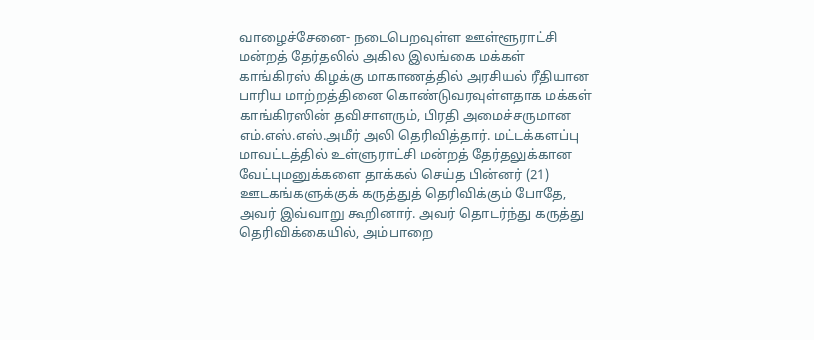வாழைச்சேனை- நடைபெறவுள்ள ஊள்ளூராட்சி மன்றத் தேர்தலில் அகில இலங்கை மக்கள் காங்கிரஸ் கிழக்கு மாகாணத்தில் அரசியல் ரீதியான பாரிய மாற்றத்தினை கொண்டுவரவுள்ளதாக மக்கள் காங்கிரஸின் தவிசாளரும், பிரதி அமைச்சருமான எம்.எஸ்.எஸ்.அமீர் அலி தெரிவித்தார். மட்டக்களப்பு மாவட்டத்தில் உள்ளுராட்சி மன்றத் தேர்தலுக்கான வேட்புமனுக்களை தாக்கல் செய்த பின்னர் (21) ஊடகங்களுக்குக் கருத்துத் தெரிவிக்கும் போதே, அவர் இவ்வாறு கூறினார். அவர் தொடர்ந்து கருத்து தெரிவிக்கையில், அம்பாறை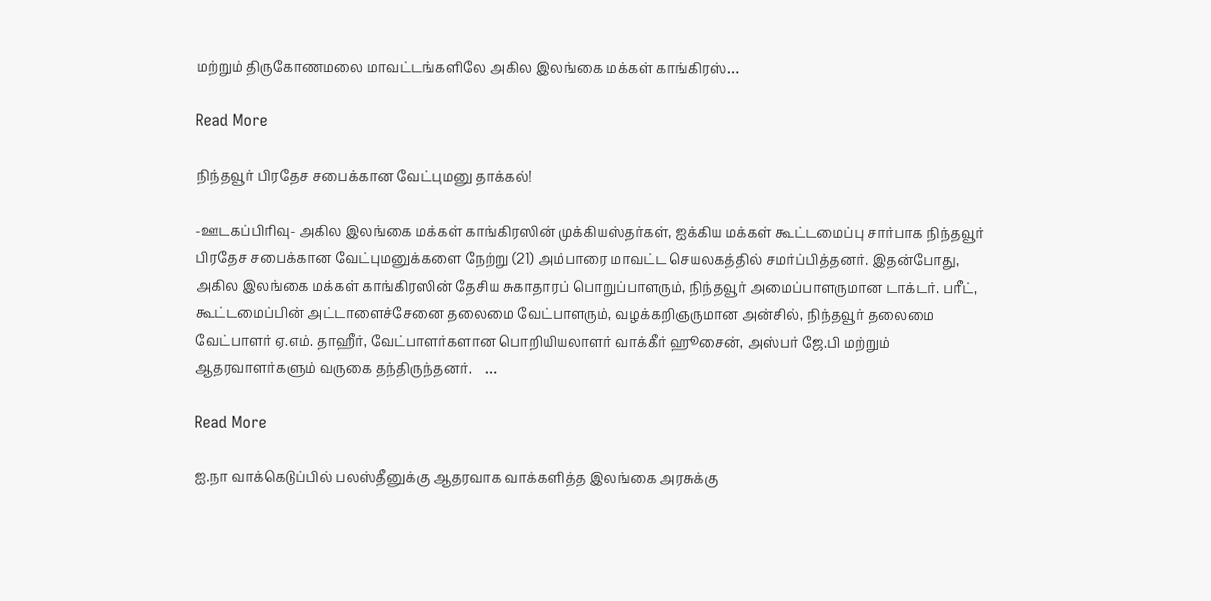மற்றும் திருகோணமலை மாவட்டங்களிலே அகில இலங்கை மக்கள் காங்கிரஸ்…

Read More

நிந்தவூர் பிரதேச சபைக்கான வேட்புமனு தாக்கல்!

-ஊடகப்பிரிவு- அகில இலங்கை மக்கள் காங்கிரஸின் முக்கியஸ்தர்கள், ஐக்கிய மக்கள் கூட்டமைப்பு சார்பாக நிந்தவூர் பிரதேச சபைக்கான வேட்புமனுக்களை நேற்று (21) அம்பாரை மாவட்ட செயலகத்தில் சமர்ப்பித்தனர். இதன்போது, அகில இலங்கை மக்கள் காங்கிரஸின் தேசிய சுகாதாரப் பொறுப்பாளரும், நிந்தவூர் அமைப்பாளருமான டாக்டர். பரீட், கூட்டமைப்பின் அட்டாளைச்சேனை தலைமை வேட்பாளரும், வழக்கறிஞருமான அன்சில், நிந்தவூர் தலைமை வேட்பாளர் ஏ.எம். தாஹீர், வேட்பாளர்களான பொறியியலாளர் வாக்கீர் ஹூசைன், அஸ்பர் ஜே.பி மற்றும் ஆதரவாளர்களும் வருகை தந்திருந்தனர்.    …

Read More

ஐ.நா வாக்கெடுப்பில் பலஸ்தீனுக்கு ஆதரவாக வாக்களித்த இலங்கை அரசுக்கு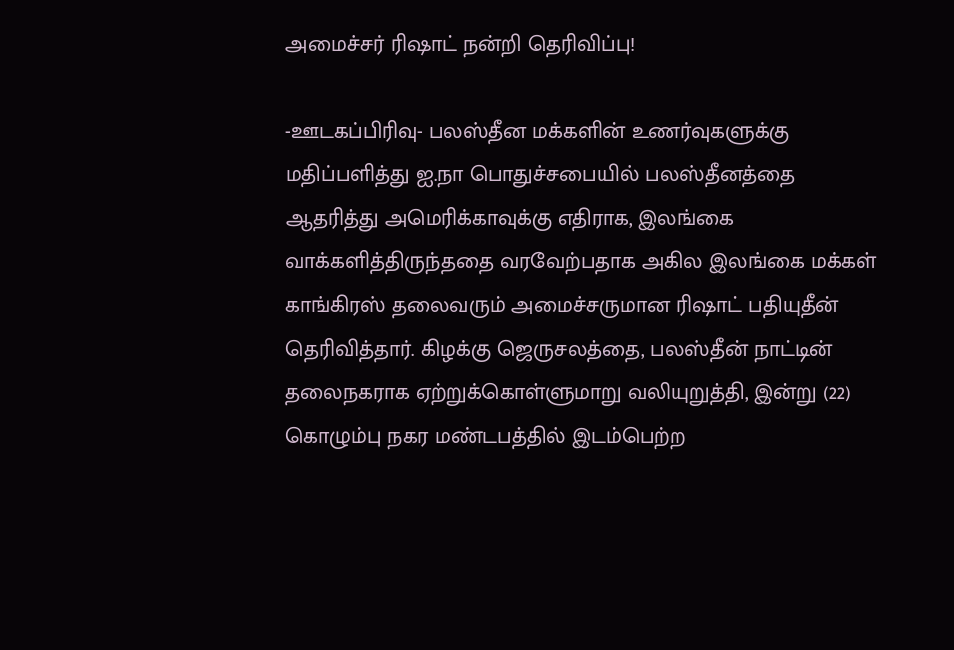அமைச்சர் ரிஷாட் நன்றி தெரிவிப்பு!

-ஊடகப்பிரிவு- பலஸ்தீன மக்களின் உணர்வுகளுக்கு மதிப்பளித்து ஐ.நா பொதுச்சபையில் பலஸ்தீனத்தை ஆதரித்து அமெரிக்காவுக்கு எதிராக, இலங்கை வாக்களித்திருந்ததை வரவேற்பதாக அகில இலங்கை மக்கள் காங்கிரஸ் தலைவரும் அமைச்சருமான ரிஷாட் பதியுதீன் தெரிவித்தார். கிழக்கு ஜெருசலத்தை, பலஸ்தீன் நாட்டின் தலைநகராக ஏற்றுக்கொள்ளுமாறு வலியுறுத்தி, இன்று (22) கொழும்பு நகர மண்டபத்தில் இடம்பெற்ற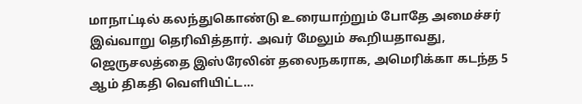மாநாட்டில் கலந்துகொண்டு உரையாற்றும் போதே அமைச்சர் இவ்வாறு தெரிவித்தார். அவர் மேலும் கூறியதாவது, ஜெருசலத்தை இஸ்ரேலின் தலைநகராக, அமெரிக்கா கடந்த 5 ஆம் திகதி வெளியிட்ட…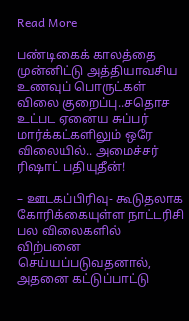Read More

பண்டிகைக் காலத்தை முன்னிட்டு அத்தியாவசிய உணவுப் பொருட்கள் விலை குறைப்பு..சதொச உட்பட ஏனைய சுப்பர் மார்க்கட்களிலும் ஒரே விலையில்.. அமைச்சர் ரிஷாட் பதியுதீன்!

– ஊடகப்பிரிவு- கூடுதலாக கோரிக்கையுள்ள நாட்டரிசி பல விலைகளில் விற்பனை செய்யப்படுவதனால், அதனை கட்டுப்பாட்டு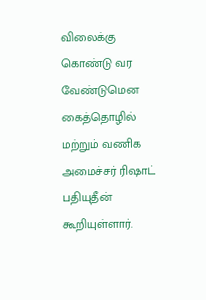விலைக்கு கொண்டு வர வேண்டுமென கைத்தொழில் மற்றும் வணிக அமைச்சர் ரிஷாட் பதியுதீன் கூறியுள்ளார்.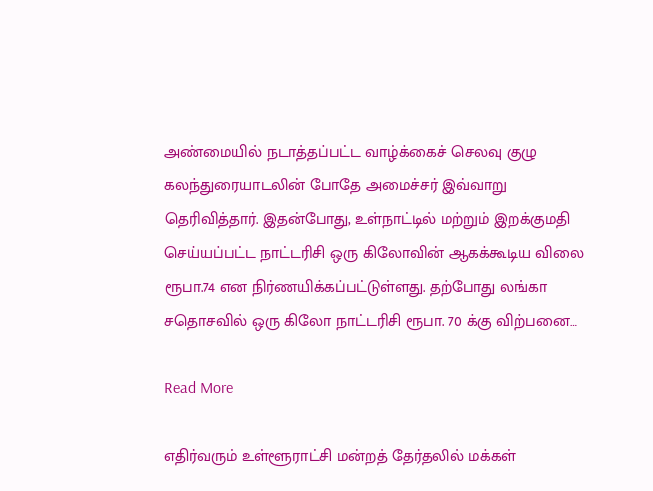அண்மையில் நடாத்தப்பட்ட வாழ்க்கைச் செலவு குழு கலந்துரையாடலின் போதே அமைச்சர் இவ்வாறு தெரிவித்தார். இதன்போது, உள்நாட்டில் மற்றும் இறக்குமதி செய்யப்பட்ட நாட்டரிசி ஒரு கிலோவின் ஆகக்கூடிய விலை ரூபா.74 என நிர்ணயிக்கப்பட்டுள்ளது. தற்போது லங்கா சதொசவில் ஒரு கிலோ நாட்டரிசி ரூபா. 70 க்கு விற்பனை…

Read More

எதிர்வரும் உள்ளூராட்சி மன்றத் தேர்தலில் மக்கள்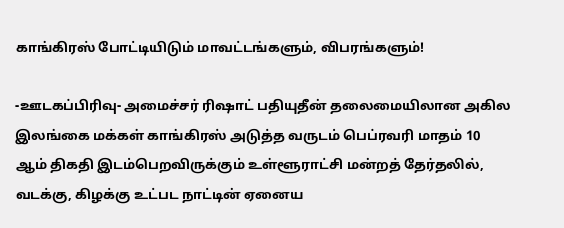காங்கிரஸ் போட்டியிடும் மாவட்டங்களும், விபரங்களும்!

-ஊடகப்பிரிவு- அமைச்சர் ரிஷாட் பதியுதீன் தலைமையிலான அகில இலங்கை மக்கள் காங்கிரஸ் அடுத்த வருடம் பெப்ரவரி மாதம் 10 ஆம் திகதி இடம்பெறவிருக்கும் உள்ளூராட்சி மன்றத் தேர்தலில், வடக்கு, கிழக்கு உட்பட நாட்டின் ஏனைய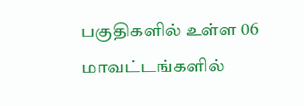பகுதிகளில் உள்ள 06 மாவட்டங்களில்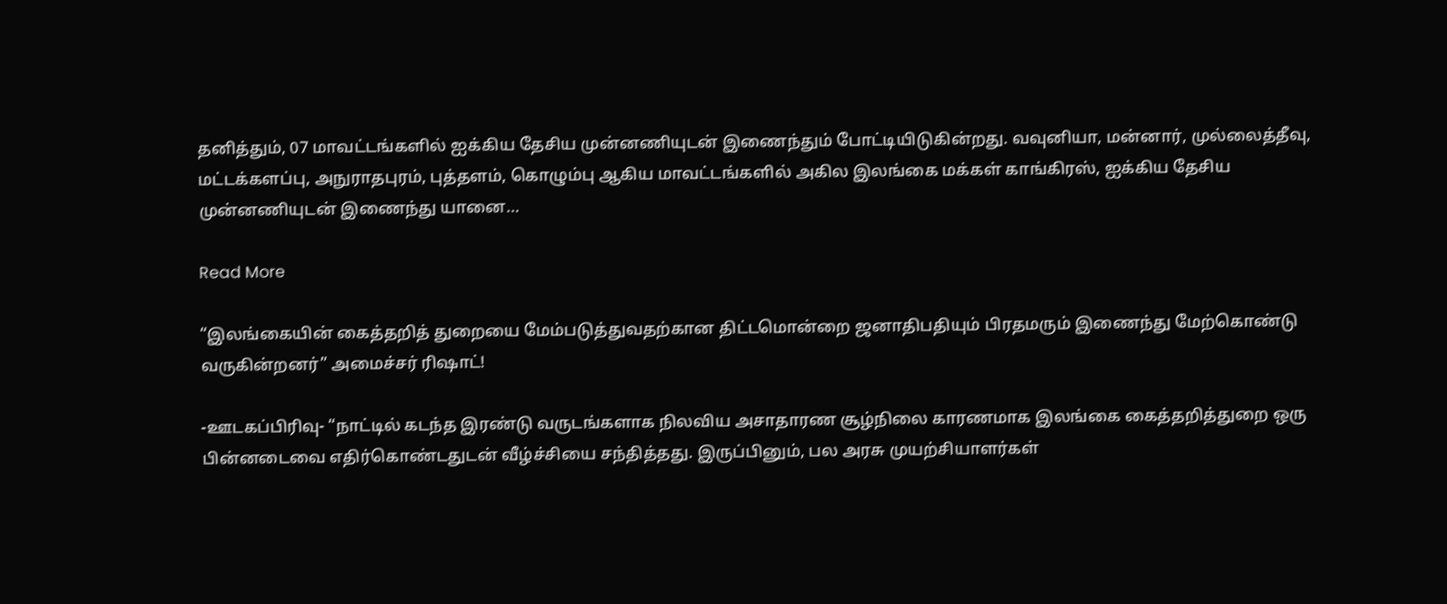தனித்தும், 07 மாவட்டங்களில் ஐக்கிய தேசிய முன்னணியுடன் இணைந்தும் போட்டியிடுகின்றது. வவுனியா, மன்னார், முல்லைத்தீவு, மட்டக்களப்பு, அநுராதபுரம், புத்தளம், கொழும்பு ஆகிய மாவட்டங்களில் அகில இலங்கை மக்கள் காங்கிரஸ், ஐக்கிய தேசிய முன்னணியுடன் இணைந்து யானை…

Read More

“இலங்கையின் கைத்தறித் துறையை மேம்படுத்துவதற்கான திட்டமொன்றை ஜனாதிபதியும் பிரதமரும் இணைந்து மேற்கொண்டு வருகின்றனர்” அமைச்சர் ரிஷாட்!

-ஊடகப்பிரிவு- “நாட்டில் கடந்த இரண்டு வருடங்களாக நிலவிய அசாதாரண சூழ்நிலை காரணமாக இலங்கை கைத்தறித்துறை ஒரு பின்னடைவை எதிர்கொண்டதுடன் வீழ்ச்சியை சந்தித்தது. இருப்பினும், பல அரசு முயற்சியாளர்கள்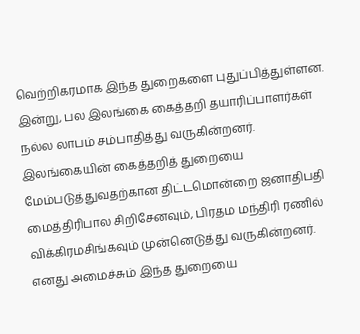வெற்றிகரமாக இந்த துறைகளை புதுப்பித்துள்ளன. இன்று, பல இலங்கை கைத்தறி தயாரிப்பாளர்கள் நல்ல லாபம் சம்பாதித்து வருகின்றனர். இலங்கையின் கைத்தறித் துறையை மேம்படுத்துவதற்கான திட்டமொன்றை ஜனாதிபதி மைத்திரிபால சிறிசேனவும், பிரதம மந்திரி ரணில் விக்கிரமசிங்கவும் முன்னெடுத்து வருகின்றனர்.  எனது அமைச்சும் இந்த துறையை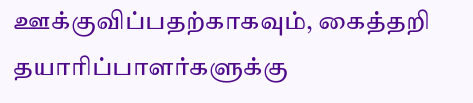ஊக்குவிப்பதற்காகவும், கைத்தறி தயாரிப்பாளர்களுக்கு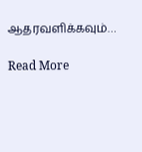ஆதரவளிக்கவும்…

Read More